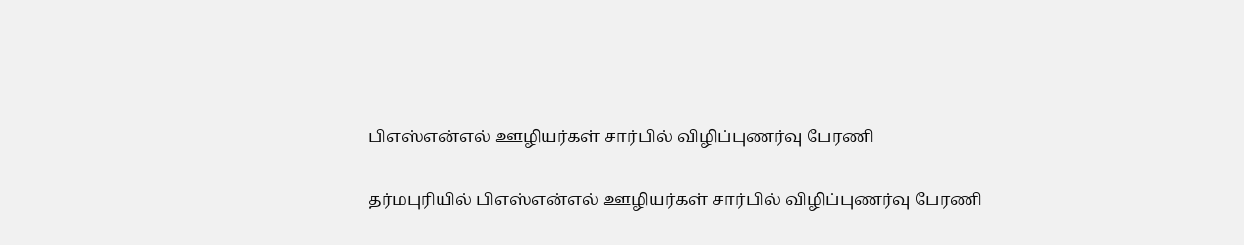பிஎஸ்என்எல் ஊழியர்கள் சார்பில் விழிப்புணர்வு பேரணி

தர்மபுரியில் பிஎஸ்என்எல் ஊழியர்கள் சார்பில் விழிப்புணர்வு பேரணி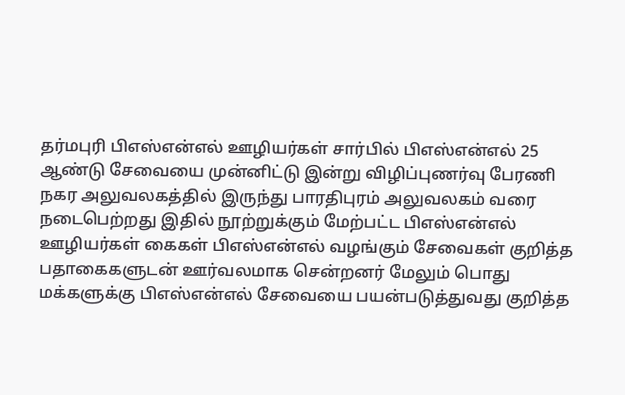தர்மபுரி பிஎஸ்என்எல் ஊழியர்கள் சார்பில் பிஎஸ்என்எல் 25 ஆண்டு சேவையை முன்னிட்டு இன்று விழிப்புணர்வு பேரணி நகர அலுவலகத்தில் இருந்து பாரதிபுரம் அலுவலகம் வரை நடைபெற்றது இதில் நூற்றுக்கும் மேற்பட்ட பிஎஸ்என்எல் ஊழியர்கள் கைகள் பிஎஸ்என்எல் வழங்கும் சேவைகள் குறித்த பதாகைகளுடன் ஊர்வலமாக சென்றனர் மேலும் பொது மக்களுக்கு பிஎஸ்என்எல் சேவையை பயன்படுத்துவது குறித்த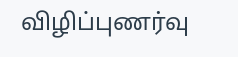விழிப்புணர்வு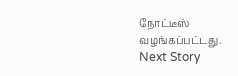நோட்டீஸ் வழங்கப்பட்டது.
Next Story